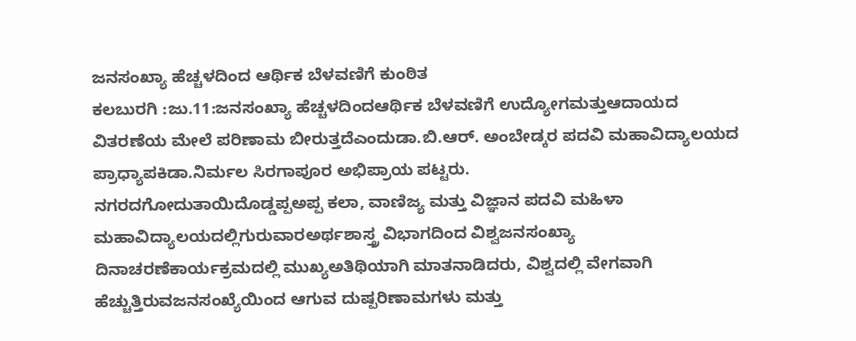ಜನಸಂಖ್ಯಾ ಹೆಚ್ಚಳದಿಂದ ಆರ್ಥಿಕ ಬೆಳವಣಿಗೆ ಕುಂಠಿತ
ಕಲಬುರಗಿ :ಜು.11:ಜನಸಂಖ್ಯಾ ಹೆಚ್ಚಳದಿಂದಆರ್ಥಿಕ ಬೆಳವಣಿಗೆ ಉದ್ಯೋಗಮತ್ತುಆದಾಯದ ವಿತರಣೆಯ ಮೇಲೆ ಪರಿಣಾಮ ಬೀರುತ್ತದೆಎಂದುಡಾ.ಬಿ.ಆರ್. ಅಂಬೇಡ್ಕರ ಪದವಿ ಮಹಾವಿದ್ಯಾಲಯದ ಪ್ರಾಧ್ಯಾಪಕಿಡಾ.ನಿರ್ಮಲ ಸಿರಗಾಪೂರ ಅಭಿಪ್ರಾಯ ಪಟ್ಟರು.
ನಗರದಗೋದುತಾಯಿದೊಡ್ಡಪ್ಪಅಪ್ಪ ಕಲಾ, ವಾಣಿಜ್ಯ ಮತ್ತು ವಿಜ್ಞಾನ ಪದವಿ ಮಹಿಳಾ ಮಹಾವಿದ್ಯಾಲಯದಲ್ಲಿಗುರುವಾರಅರ್ಥಶಾಸ್ತ್ರ ವಿಭಾಗದಿಂದ ವಿಶ್ವಜನಸಂಖ್ಯಾ ದಿನಾಚರಣೆಕಾರ್ಯಕ್ರಮದಲ್ಲಿ ಮುಖ್ಯಅತಿಥಿಯಾಗಿ ಮಾತನಾಡಿದರು, ವಿಶ್ವದಲ್ಲಿ ವೇಗವಾಗಿ ಹೆಚ್ಚುತ್ತಿರುವಜನಸಂಖ್ಯೆಯಿಂದ ಆಗುವ ದುಷ್ಪರಿಣಾಮಗಳು ಮತ್ತು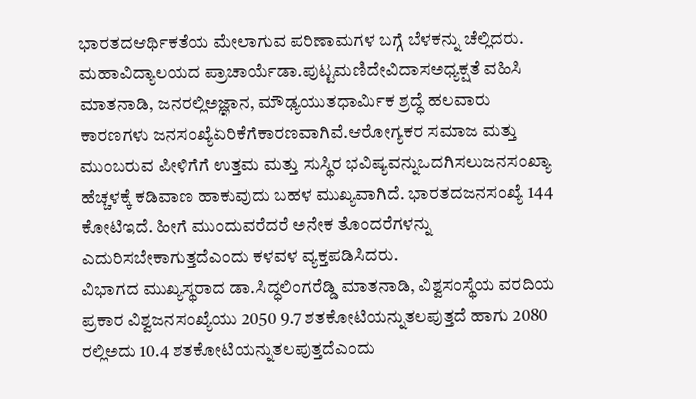ಭಾರತದಆರ್ಥಿಕತೆಯ ಮೇಲಾಗುವ ಪರಿಣಾಮಗಳ ಬಗ್ಗೆ ಬೆಳಕನ್ನು ಚೆಲ್ಲಿದರು.
ಮಹಾವಿದ್ಯಾಲಯದ ಪ್ರಾಚಾರ್ಯೆಡಾ.ಪುಟ್ಟಮಣಿದೇವಿದಾಸಅಧ್ಯಕ್ಷತೆ ವಹಿಸಿ ಮಾತನಾಡಿ, ಜನರಲ್ಲಿಅಜ್ಞಾನ, ಮೌಢ್ಯಯುತಧಾರ್ಮಿಕ ಶ್ರದ್ಧೆ ಹಲವಾರು ಕಾರಣಗಳು ಜನಸಂಖ್ಯೆಏರಿಕೆಗೆಕಾರಣವಾಗಿವೆ.ಆರೋಗ್ಯಕರ ಸಮಾಜ ಮತ್ತು ಮುಂಬರುವ ಪೀಳಿಗೆಗೆ ಉತ್ತಮ ಮತ್ತು ಸುಸ್ಥಿರ ಭವಿಷ್ಯವನ್ನುಒದಗಿಸಲುಜನಸಂಖ್ಯಾ ಹೆಚ್ಚಳಕ್ಕೆ ಕಡಿವಾಣ ಹಾಕುವುದು ಬಹಳ ಮುಖ್ಯವಾಗಿದೆ. ಭಾರತದಜನಸಂಖ್ಯೆ 144 ಕೋಟಿಇದೆ. ಹೀಗೆ ಮುಂದುವರೆದರೆ ಅನೇಕ ತೊಂದರೆಗಳನ್ನು ಎದುರಿಸಬೇಕಾಗುತ್ತದೆಎಂದು ಕಳವಳ ವ್ಯಕ್ತಪಡಿಸಿದರು.
ವಿಭಾಗದ ಮುಖ್ಯಸ್ಥರಾದ ಡಾ.ಸಿದ್ಧಲಿಂಗರೆಡ್ಡಿ ಮಾತನಾಡಿ, ವಿಶ್ವಸಂಸ್ಥೆಯ ವರದಿಯ ಪ್ರಕಾರ ವಿಶ್ವಜನಸಂಖ್ಯೆಯು 2050 9.7 ಶತಕೋಟಿಯನ್ನುತಲಪುತ್ತದೆ ಹಾಗು 2080 ರಲ್ಲಿಅದು 10.4 ಶತಕೋಟಿಯನ್ನುತಲಪುತ್ತದೆಎಂದು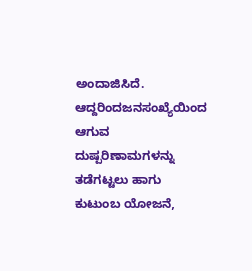ಅಂದಾಜಿಸಿದೆ. ಆದ್ದರಿಂದಜನಸಂಖ್ಯೆಯಿಂದ ಆಗುವ ದುಷ್ಪರಿಣಾಮಗಳನ್ನು ತಡೆಗಟ್ಟಲು ಹಾಗು ಕುಟುಂಬ ಯೋಜನೆ,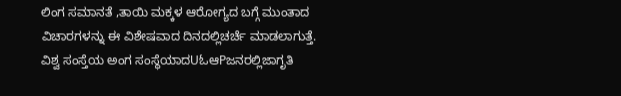ಲಿಂಗ ಸಮಾನತೆ ,ತಾಯಿ ಮಕ್ಕಳ ಆರೋಗ್ಯದ ಬಗ್ಗೆ ಮುಂತಾದ ವಿಚಾರಗಳನ್ನು ಈ ವಿಶೇಷವಾದ ದಿನದಲ್ಲಿಚರ್ಚೆ ಮಾಡಲಾಗುತ್ತೆ. ವಿಶ್ವ ಸಂಸ್ತೆಯ ಅಂಗ ಸಂಸ್ಥೆಯಾದUಓಆPಜನರಲ್ಲಿಜಾಗೃತಿ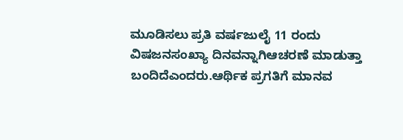ಮೂಡಿಸಲು ಪ್ರತಿ ವರ್ಷಜುಲೈ 11 ರಂದು ವಿಷಜನಸಂಖ್ಯಾ ದಿನವನ್ನಾಗಿಆಚರಣೆ ಮಾಡುತ್ತಾ ಬಂದಿದೆಎಂದರು.ಆರ್ಥಿಕ ಪ್ರಗತಿಗೆ ಮಾನವ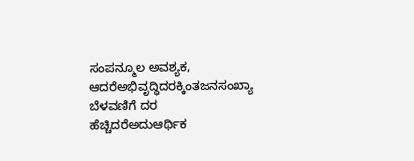ಸಂಪನ್ಮೂಲ ಅವಶ್ಯಕ, ಆದರೆಅಭಿವೃದ್ಧಿದರಕ್ಕಿಂತಜನಸಂಖ್ಯಾ ಬೆಳವಣಿಗೆ ದರ ಹೆಚ್ಚಿದರೆಅದುಆರ್ಥಿಕ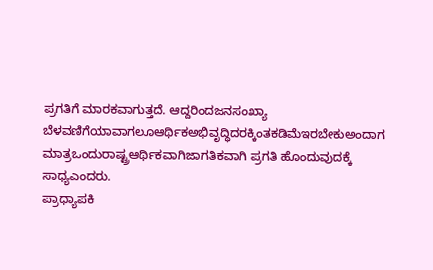ಪ್ರಗತಿಗೆ ಮಾರಕವಾಗುತ್ತದೆ. ಆದ್ದರಿಂದಜನಸಂಖ್ಯಾ ಬೆಳವಣಿಗೆಯಾವಾಗಲೂಆರ್ಥಿಕಅಭಿವೃದ್ಧಿದರಕ್ಕಿಂತಕಡಿಮೆಇರಬೇಕುಅಂದಾಗ ಮಾತ್ರಒಂದುರಾಷ್ಟ್ರಆರ್ಥಿಕವಾಗಿಜಾಗತಿಕವಾಗಿ ಪ್ರಗತಿ ಹೊಂದುವುದಕ್ಕೆ ಸಾಧ್ಯಎಂದರು.
ಪ್ರಾಧ್ಯಾಪಕಿ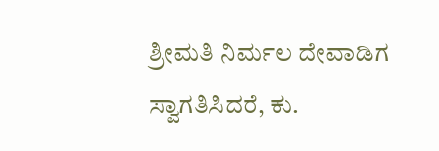ಶ್ರೀಮತಿ ನಿರ್ಮಲ ದೇವಾಡಿಗ ಸ್ವಾಗತಿಸಿದರೆ, ಕು.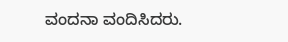ವಂದನಾ ವಂದಿಸಿದರು.